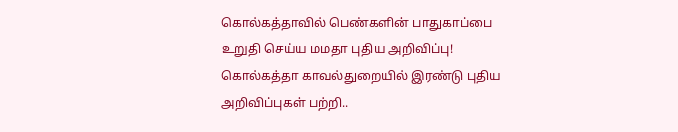கொல்கத்தாவில் பெண்களின் பாதுகாப்பை உறுதி செய்ய மமதா புதிய அறிவிப்பு!
கொல்கத்தா காவல்துறையில் இரண்டு புதிய அறிவிப்புகள் பற்றி..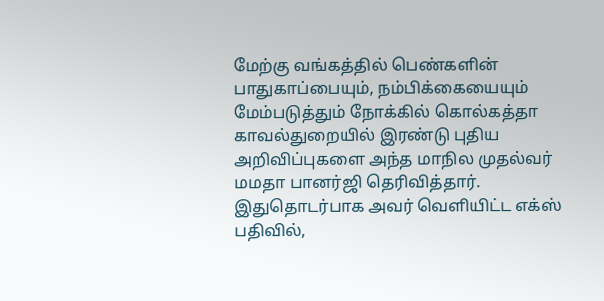மேற்கு வங்கத்தில் பெண்களின் பாதுகாப்பையும், நம்பிக்கையையும் மேம்படுத்தும் நோக்கில் கொல்கத்தா காவல்துறையில் இரண்டு புதிய அறிவிப்புகளை அந்த மாநில முதல்வர் மமதா பானர்ஜி தெரிவித்தார்.
இதுதொடர்பாக அவர் வெளியிட்ட எக்ஸ் பதிவில்,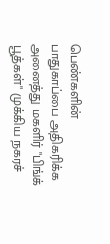பெண்களின் பாதுகாப்பை அதிகரிக்க அனைத்து மகளிர் "பிங்க் பூத்கள்" முக்கிய நகரச்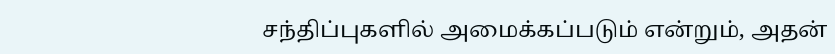சந்திப்புகளில் அமைக்கப்படும் என்றும், அதன்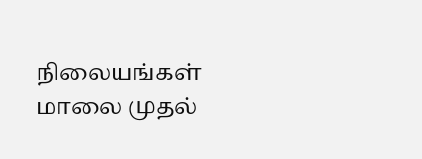நிலையங்கள் மாலை முதல்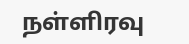நள்ளிரவு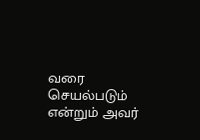வரை செயல்படும் என்றும் அவர்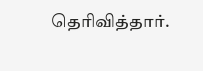தெரிவித்தார்.